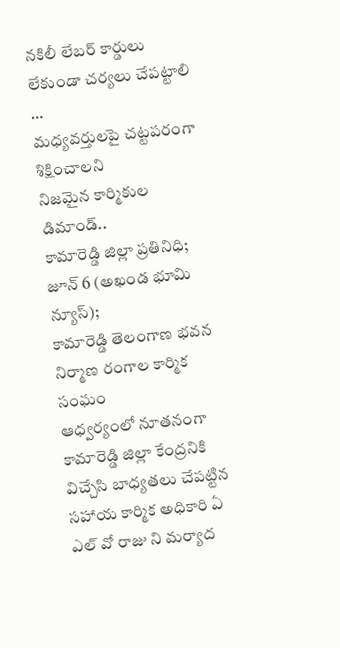నకిలీ లేబర్ కార్డులు లేకుండా చర్యలు చేపట్టాలి …
మధ్యవర్తులపై చట్టపరంగా శిక్షించాలని
నిజమైన కార్మికుల డిమాండ్..
కామారెడ్డి జిల్లా ప్రతినిధి; జూన్ 6 (అఖండ భూమి న్యూస్);
కామారెడ్డి తెలంగాణ భవన నిర్మాణ రంగాల కార్మిక సంఘం
ఆధ్వర్యంలో నూతనంగా కామారెడ్డి జిల్లా కేంద్రనికి విచ్చేసి బాధ్యతలు చేపట్టిన సహాయ కార్మిక అధికారి ఏ ఎల్ వో రాజు ని మర్యాద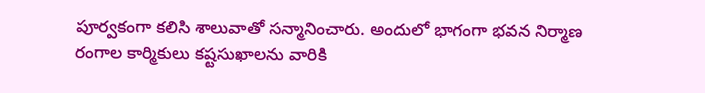పూర్వకంగా కలిసి శాలువాతో సన్మానించారు. అందులో భాగంగా భవన నిర్మాణ రంగాల కార్మికులు కష్టసుఖాలను వారికి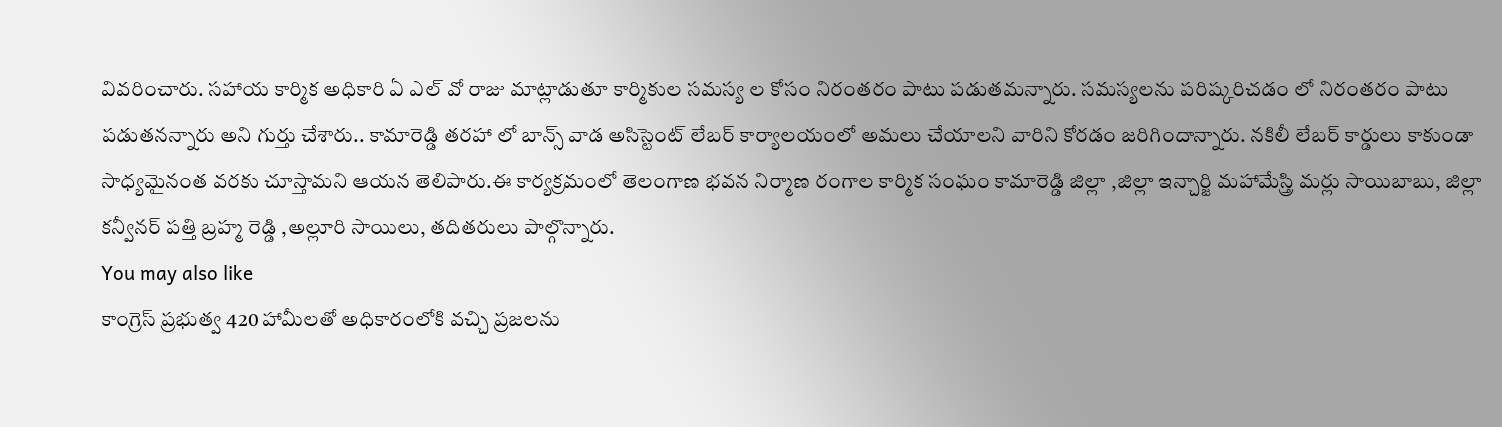వివరించారు. సహాయ కార్మిక అధికారి ఏ ఎల్ వో రాజు మాట్లాడుతూ కార్మికుల సమస్య ల కోసం నిరంతరం పాటు పడుతమన్నారు. సమస్యలను పరిష్కరిచడం లో నిరంతరం పాటు పడుతనన్నారు అని గుర్తు చేశారు.. కామారెడ్డి తరహా లో బాన్స్ వాడ అసిస్టెంట్ లేబర్ కార్యాలయంలో అమలు చేయాలని వారిని కోరడం జరిగిందాన్నారు. నకిలీ లేబర్ కార్డులు కాకుండా సాధ్యమైనంత వరకు చూస్తామని ఆయన తెలిపారు.ఈ కార్యక్రమంలో తెలంగాణ భవన నిర్మాణ రంగాల కార్మిక సంఘం కామారెడ్డి జిల్లా ,జిల్లా ఇన్చార్జి మహామేస్త్రి మర్లు సాయిబాబు, జిల్లా కన్వీనర్ పత్తి బ్రహ్మ రెడ్డి ,అల్లూరి సాయిలు, తదితరులు పాల్గొన్నారు.
You may also like
కాంగ్రెస్ ప్రభుత్వ 420 హామీలతో అధికారంలోకి వచ్చి ప్రజలను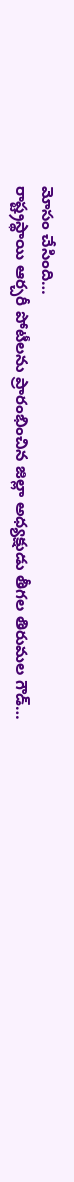మోసం చేసింది…
రాష్ట్రస్థాయి ఆర్చరీ పోటీలను ప్రారంభించిన జిల్లా అధ్యక్షుడు తీగల తిరుమల గౌడ్…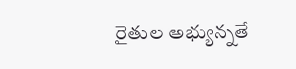రైతుల అభ్యున్నతే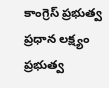కాంగ్రెస్ ప్రభుత్వ ప్రధాన లక్ష్యం ప్రభుత్వ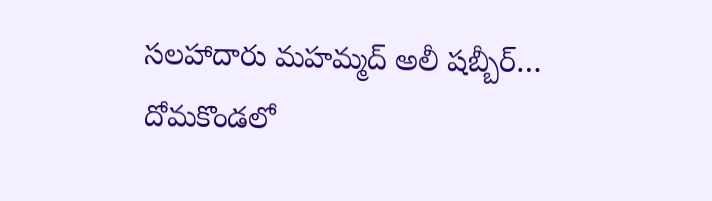సలహాదారు మహమ్మద్ అలీ షబ్బీర్…
దోమకొండలో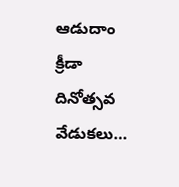ఆడుదాం క్రీడా దినోత్సవ వేడుకలు…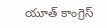యూత్ కాంగ్రెస్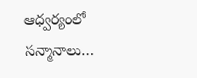ఆధ్వర్యంలో సన్మానాలు…